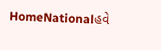HomeNationalહવે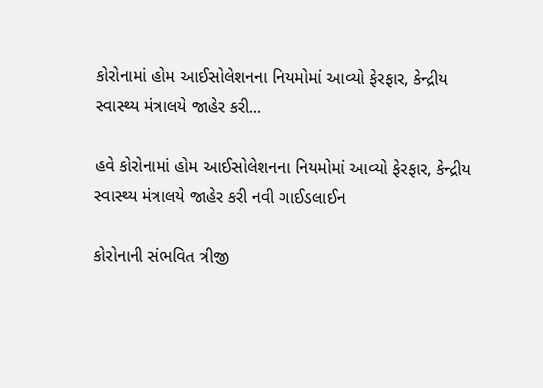કોરોનામાં હોમ આઈસોલેશનના નિયમોમાં આવ્યો ફેરફાર, કેન્દ્રીય સ્વાસ્થ્ય મંત્રાલયે જાહેર કરી...

હવે કોરોનામાં હોમ આઈસોલેશનના નિયમોમાં આવ્યો ફેરફાર, કેન્દ્રીય સ્વાસ્થ્ય મંત્રાલયે જાહેર કરી નવી ગાઈડલાઈન

કોરોનાની સંભવિત ત્રીજી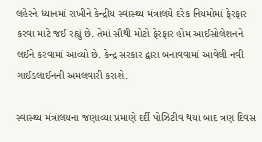લહેરને ધ્યાનમાં રાખીને કેન્દ્રીય સ્વાસ્થ્ય મંત્રાલયે દરેક નિયમોમાં ફેરફાર કરવા માટે જઈ રહ્યું છે. તેમાં સૌથી મોટો ફેરફાર હોમ આઈસોલેશનને લઈને કરવામાં આવ્યો છે. કેન્દ્ર સરકાર દ્વારા બનાવવામાં આવેલી નવી ગાઈડલાઈનની અમલવારી કરાશે.

સ્વાસ્થ્ય મંત્રાલયના જણાવ્યા પ્રમાણે દર્દી પોઝિટીવ થયા બાદ ત્રણ દિવસ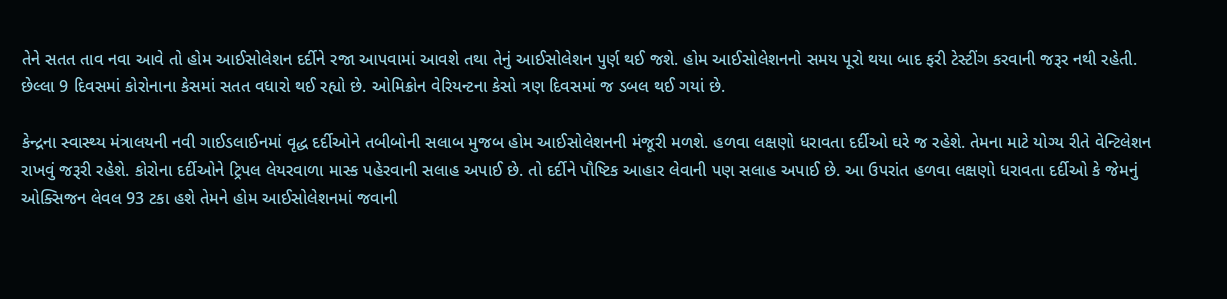તેને સતત તાવ નવા આવે તો હોમ આઈસોલેશન દર્દીને રજા આપવામાં આવશે તથા તેનું આઈસોલેશન પુર્ણ થઈ જશે. હોમ આઈસોલેશનનો સમય પૂરો થયા બાદ ફરી ટેસ્ટીંગ કરવાની જરૂર નથી રહેતી. છેલ્લા 9 દિવસમાં કોરોનાના કેસમાં સતત વધારો થઈ રહ્યો છે. ઓમિક્રોન વેરિયન્ટના કેસો ત્રણ દિવસમાં જ ડબલ થઈ ગયાં છે.

કેન્દ્રના સ્વાસ્થ્ય મંત્રાલયની નવી ગાઈડલાઈનમાં વૃદ્ધ દર્દીઓને તબીબોની સલાબ મુજબ હોમ આઈસોલેશનની મંજૂરી મળશે. હળવા લક્ષણો ધરાવતા દર્દીઓ ઘરે જ રહેશે. તેમના માટે યોગ્ય રીતે વેન્ટિલેશન રાખવું જરૂરી રહેશે. કોરોના દર્દીઓને ટ્રિપલ લેયરવાળા માસ્ક પહેરવાની સલાહ અપાઈ છે. તો દર્દીને પૌષ્ટિક આહાર લેવાની પણ સલાહ અપાઈ છે. આ ઉપરાંત હળવા લક્ષણો ધરાવતા દર્દીઓ કે જેમનું ઓક્સિજન લેવલ 93 ટકા હશે તેમને હોમ આઈસોલેશનમાં જવાની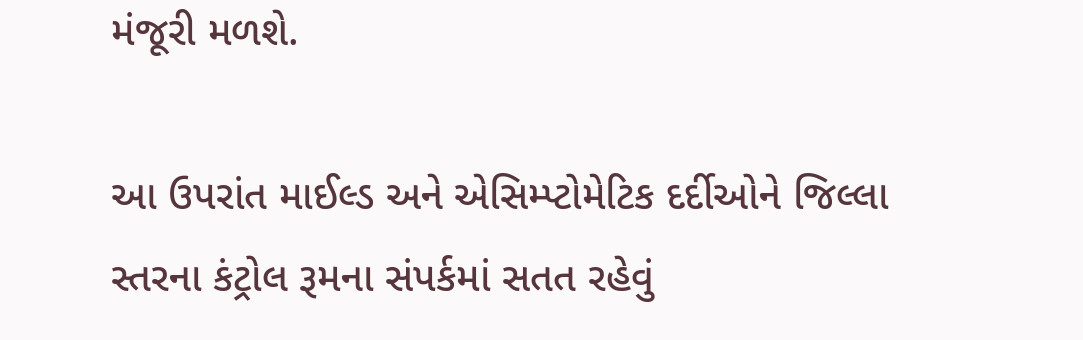મંજૂરી મળશે.

આ ઉપરાંત માઈલ્ડ અને એસિમ્પ્ટોમેટિક દર્દીઓને જિલ્લા સ્તરના કંટ્રોલ રૂમના સંપર્કમાં સતત રહેવું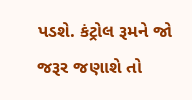પડશે. કંટ્રોલ રૂમને જો જરૂર જણાશે તો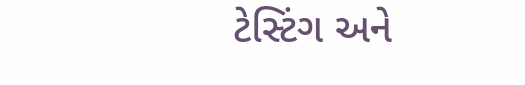ટેસ્ટિંગ અને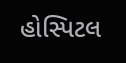હોસ્પિટલ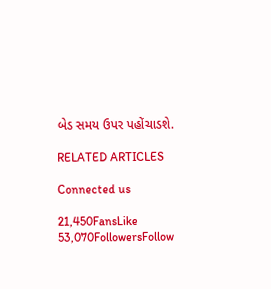બેડ સમય ઉપર પહોંચાડશે.

RELATED ARTICLES

Connected us

21,450FansLike
53,070FollowersFollow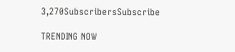3,270SubscribersSubscribe

TRENDING NOW